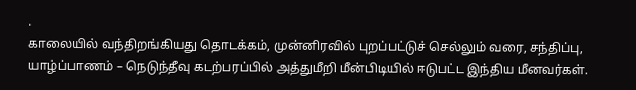.
காலையில் வந்திறங்கியது தொடக்கம், முன்னிரவில் புறப்பட்டுச் செல்லும் வரை, சந்திப்பு,
யாழ்ப்பாணம் – நெடுந்தீவு கடற்பரப்பில் அத்துமீறி மீன்பிடியில் ஈடுபட்ட இந்திய மீனவர்கள்.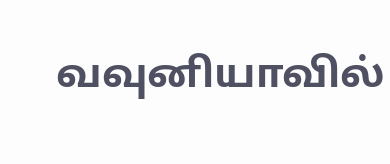வவுனியாவில்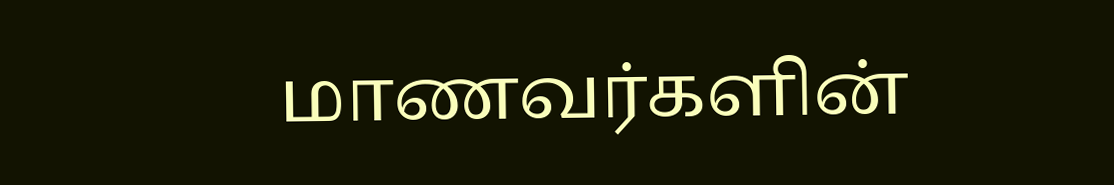மாணவர்களின்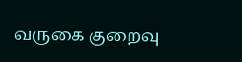வருகை குறைவு